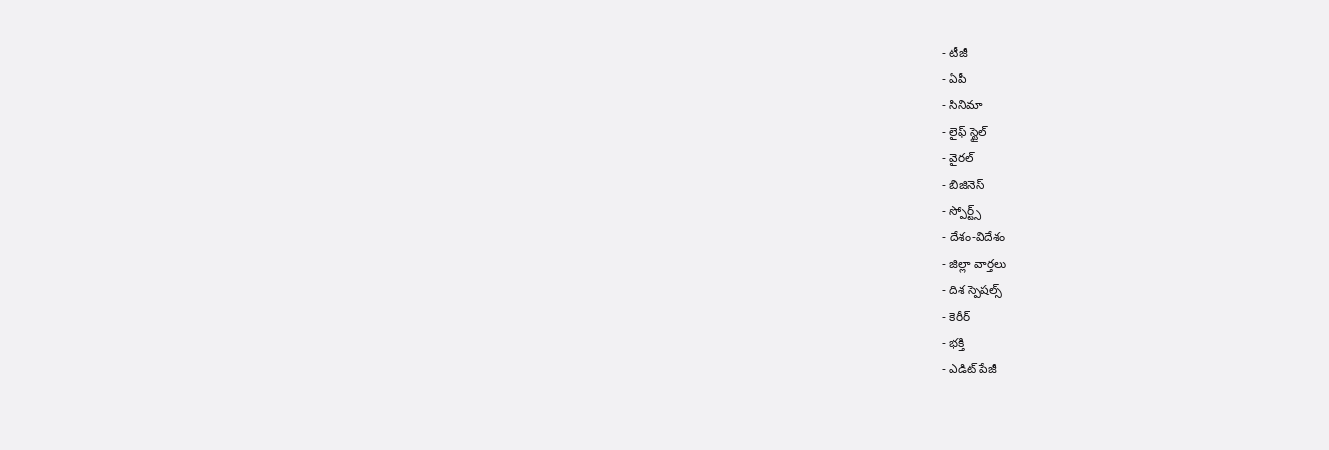- టీజీ
- ఏపీ
- సినిమా
- లైఫ్ స్టైల్
- వైరల్
- బిజినెస్
- స్పోర్ట్స్
- దేశం-విదేశం
- జిల్లా వార్తలు
- దిశ స్పెషల్స్
- కెరీర్
- భక్తి
- ఎడిట్ పేజీ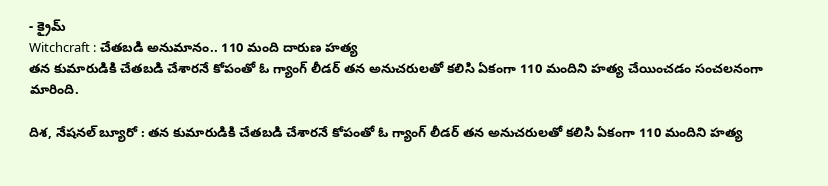- క్రైమ్
Witchcraft : చేతబడి అనుమానం.. 110 మంది దారుణ హత్య
తన కుమారుడికి చేతబడి చేశారనే కోపంతో ఓ గ్యాంగ్ లీడర్ తన అనుచరులతో కలిసి ఏకంగా 110 మందిని హత్య చేయించడం సంచలనంగా మారింది.

దిశ, నేషనల్ బ్యూరో : తన కుమారుడికి చేతబడి చేశారనే కోపంతో ఓ గ్యాంగ్ లీడర్ తన అనుచరులతో కలిసి ఏకంగా 110 మందిని హత్య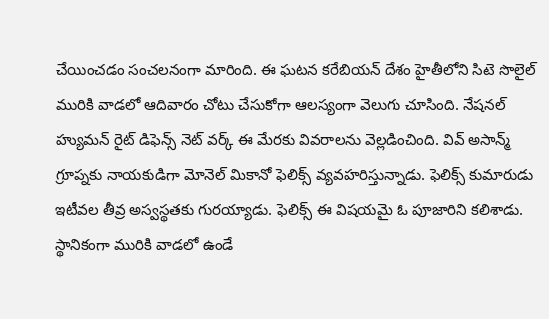చేయించడం సంచలనంగా మారింది. ఈ ఘటన కరేబియన్ దేశం హైతీలోని సిటె సొలైల్ మురికి వాడలో ఆదివారం చోటు చేసుకోగా ఆలస్యంగా వెలుగు చూసింది. నేషనల్ హ్యుమన్ రైట్ డిఫెన్స్ నెట్ వర్క్ ఈ మేరకు వివరాలను వెల్లడించింది. వివ్ అసాన్మ్ గ్రూప్నకు నాయకుడిగా మోనెల్ మికానో ఫెలిక్స్ వ్యవహరిస్తున్నాడు. ఫెలిక్స్ కుమారుడు ఇటీవల తీవ్ర అస్వస్థతకు గురయ్యాడు. ఫెలిక్స్ ఈ విషయమై ఓ పూజారిని కలిశాడు. స్థానికంగా మురికి వాడలో ఉండే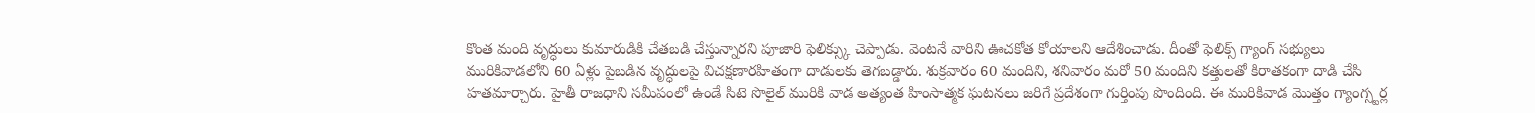కొంత మంది వృద్ధులు కుమారుడికి చేతబడి చేస్తున్నారని పూజారి ఫెలిక్స్కు చెప్పాడు. వెంటనే వారిని ఊచకోత కోయాలని ఆదేశించాడు. దీంతో ఫెలిక్స్ గ్యాంగ్ సభ్యులు మురికివాడలోని 60 ఏళ్లు పైబడిన వృద్ధులపై విచక్షణారహితంగా దాడులకు తెగబడ్డారు. శుక్రవారం 60 మందిని, శనివారం మరో 50 మందిని కత్తులతో కిరాతకంగా దాడి చేసి హతమార్చారు. హైతీ రాజధాని సమీపంలో ఉండే సిటె సొలైల్ మురికి వాడ అత్యంత హింసాత్మక ఘటనలు జరిగే ప్రదేశంగా గుర్తింపు పొందింది. ఈ మురికివాడ మొత్తం గ్యాంగ్స్టర్ల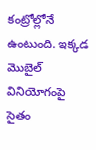కంట్రోల్లోనే ఉంటుంది. ఇక్కడ మొబైల్ వినియోగంపై సైతం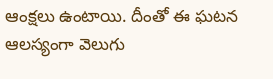ఆంక్షలు ఉంటాయి. దీంతో ఈ ఘటన ఆలస్యంగా వెలుగు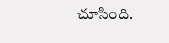చూసింది.